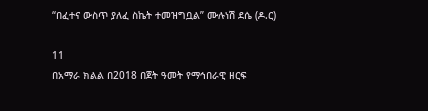“በፈተና ውስጥ ያለፈ ስኬት ተመዝግቧል” ሙሉነሽ ደሴ (ዶ.ር)

11
በአማራ ክልል በ2018 በጀት ዓመት የማኅበራዊ ዘርፍ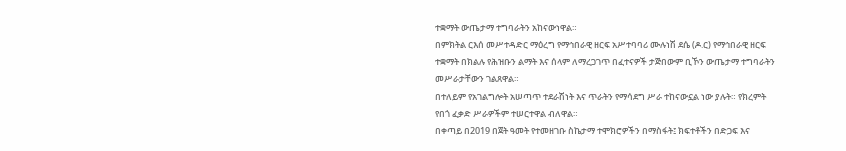ተቋማት ውጤታማ ተግባራትን አከናውነዋል።
በምክትል ርእሰ መሥተዳድር ማዕረግ የማኅበራዊ ዘርፍ አሥተባባሪ ሙሉነሽ ደሴ (ዶ.ር) የማኅበራዊ ዘርፍ ተቋማት በክልሉ የሕዝቡን ልማት እና ሰላም ለማረጋገጥ በፈተናዎች ታጅበውም ቢኾን ውጤታማ ተግባራትን መሥራታቸውን ገልጸዋል።
በተለይም የአገልግሎት አሠጣጥ ተደራሽነት እና ጥራትን የማሳደግ ሥራ ተከናውኗል ነው ያሉት። የክረምት የበጎ ፈቃድ ሥራዎችም ተሠርተዋል ብለዋል።
በቀጣይ በ2019 በጀት ዓመት የተመዘገቡ ስኬታማ ተሞክሮዎችን በማስፋት፤ ክፍተቶችን በድጋፍ እና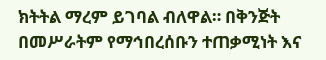ክትትል ማረም ይገባል ብለዋል። በቅንጅት በመሥራትም የማኅበረሰቡን ተጠቃሚነት እና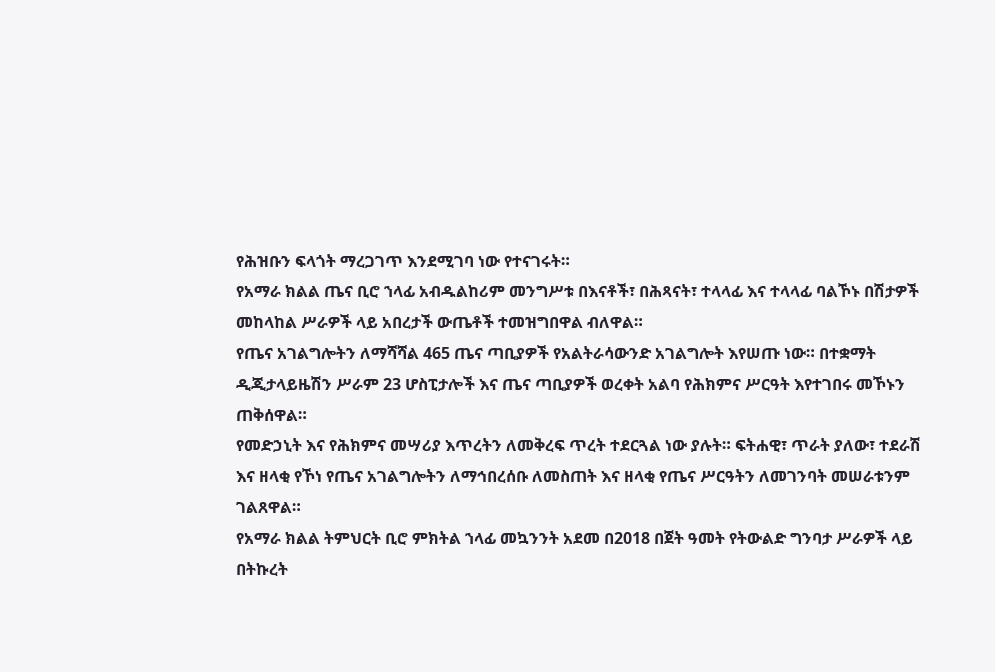የሕዝቡን ፍላጎት ማረጋገጥ እንደሚገባ ነው የተናገሩት።
የአማራ ክልል ጤና ቢሮ ኀላፊ አብዱልከሪም መንግሥቱ በእናቶች፣ በሕጻናት፣ ተላላፊ እና ተላላፊ ባልኾኑ በሽታዎች መከላከል ሥራዎች ላይ አበረታች ውጤቶች ተመዝግበዋል ብለዋል።
የጤና አገልግሎትን ለማሻሻል 465 ጤና ጣቢያዎች የአልትራሳውንድ አገልግሎት እየሠጡ ነው። በተቋማት ዲጂታላይዜሽን ሥራም 23 ሆስፒታሎች እና ጤና ጣቢያዎች ወረቀት አልባ የሕክምና ሥርዓት እየተገበሩ መኾኑን ጠቅሰዋል።
የመድኃኒት እና የሕክምና መሣሪያ እጥረትን ለመቅረፍ ጥረት ተደርጓል ነው ያሉት። ፍትሐዊ፣ ጥራት ያለው፣ ተደራሽ እና ዘላቂ የኾነ የጤና አገልግሎትን ለማኅበረሰቡ ለመስጠት እና ዘላቂ የጤና ሥርዓትን ለመገንባት መሠራቱንም ገልጸዋል።
የአማራ ክልል ትምህርት ቢሮ ምክትል ኀላፊ መኳንንት አደመ በ2018 በጀት ዓመት የትውልድ ግንባታ ሥራዎች ላይ በትኩረት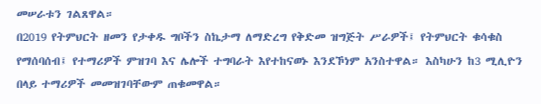መሠራቱን ገልጸዋል።
በ2019 የትምህርት ዘመን የታቀዱ ግቦችን ስኬታማ ለማድረግ የቅድመ ዝግጅት ሥራዎች፤ የትምህርት ቁሳቁስ የማሰባሰብ፤ የተማሪዎች ምዝገባ እና ሌሎች ተግባራት እየተከናወኑ እንደኾነም አንስተዋል። እስካሁን ከ3 ሚሊዮን በላይ ተማሪዎች መመዝገባቸውም ጠቁመዋል።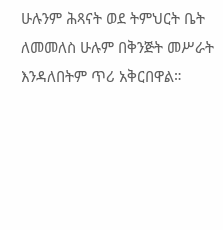ሁሉንም ሕጻናት ወደ ትምህርት ቤት ለመመለስ ሁሉም በቅንጅት መሥራት እንዳለበትም ጥሪ አቅርበዋል።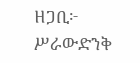ዘጋቢ፦ ሥራውድንቅ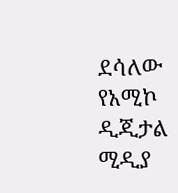ደሳለው
የአሚኮ ዲጂታል ሚዲያ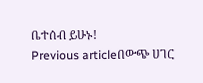ቤተሰብ ይሁኑ!
Previous articleበውጭ ሀገር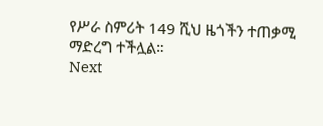የሥራ ስምሪት 149 ሺህ ዜጎችን ተጠቃሚ ማድረግ ተችሏል።
Next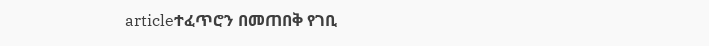articleተፈጥሮን በመጠበቅ የገቢ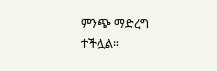ምንጭ ማድረግ ተችሏል።